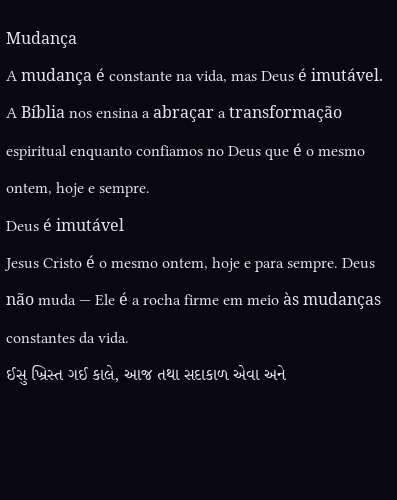Mudança
A mudança é constante na vida, mas Deus é imutável. A Bíblia nos ensina a abraçar a transformação espiritual enquanto confiamos no Deus que é o mesmo ontem, hoje e sempre.
Deus é imutável
Jesus Cristo é o mesmo ontem, hoje e para sempre. Deus não muda — Ele é a rocha firme em meio às mudanças constantes da vida.
ઈસુ ખ્રિસ્ત ગઈ કાલે, આજ તથા સદાકાળ એવા અને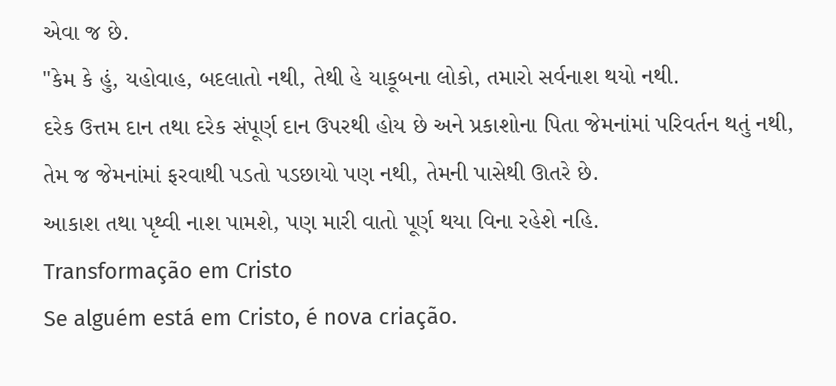એવા જ છે.
"કેમ કે હું, યહોવાહ, બદલાતો નથી, તેથી હે યાકૂબના લોકો, તમારો સર્વનાશ થયો નથી.
દરેક ઉત્તમ દાન તથા દરેક સંપૂર્ણ દાન ઉપરથી હોય છે અને પ્રકાશોના પિતા જેમનાંમાં પરિવર્તન થતું નથી, તેમ જ જેમનાંમાં ફરવાથી પડતો પડછાયો પણ નથી, તેમની પાસેથી ઊતરે છે.
આકાશ તથા પૃથ્વી નાશ પામશે, પણ મારી વાતો પૂર્ણ થયા વિના રહેશે નહિ.
Transformação em Cristo
Se alguém está em Cristo, é nova criação.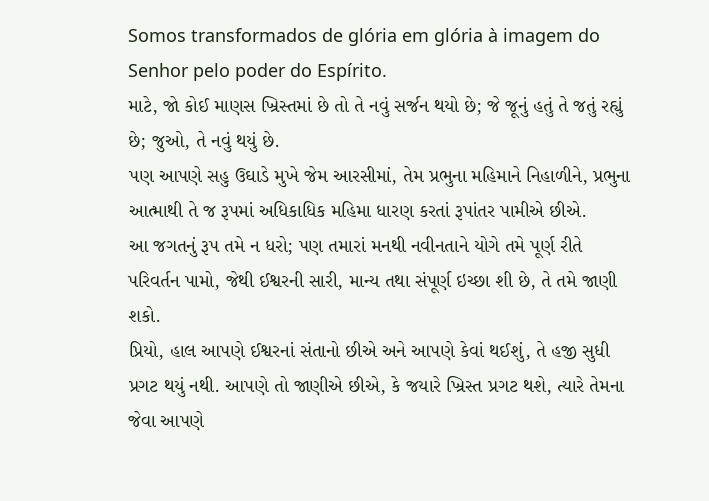Somos transformados de glória em glória à imagem do Senhor pelo poder do Espírito.
માટે, જો કોઈ માણસ ખ્રિસ્તમાં છે તો તે નવું સર્જન થયો છે; જે જૂનું હતું તે જતું રહ્યું છે; જુઓ, તે નવું થયું છે.
પણ આપણે સહુ ઉઘાડે મુખે જેમ આરસીમાં, તેમ પ્રભુના મહિમાને નિહાળીને, પ્રભુના આત્માથી તે જ રૂપમાં અધિકાધિક મહિમા ધારણ કરતાં રૂપાંતર પામીએ છીએ.
આ જગતનું રૂપ તમે ન ધરો; પણ તમારાં મનથી નવીનતાને યોગે તમે પૂર્ણ રીતે પરિવર્તન પામો, જેથી ઈશ્વરની સારી, માન્ય તથા સંપૂર્ણ ઇચ્છા શી છે, તે તમે જાણી શકો.
પ્રિયો, હાલ આપણે ઈશ્વરનાં સંતાનો છીએ અને આપણે કેવાં થઈશું, તે હજી સુધી પ્રગટ થયું નથી. આપણે તો જાણીએ છીએ, કે જયારે ખ્રિસ્ત પ્રગટ થશે, ત્યારે તેમના જેવા આપણે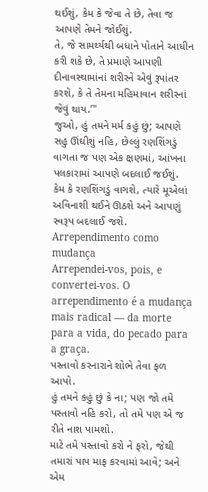થઈશું, કેમ કે જેવા તે છે, તેવા જ આપણે તેમને જોઈશું.
તે, જે સામર્થ્યથી બધાને પોતાને આધીન કરી શકે છે, તે પ્રમાણે આપણી દીનાવસ્થામાંનાં શરીરને એવું રૂપાંતર કરશે, કે તે તેમના મહિમાવાન શરીરનાં જેવું થાય.’"
જુઓ, હું તમને મર્મ કહું છું; આપણે સહુ ઊંઘીશું નહિ, છેલ્લું રણશિંગડું વાગતા જ પણ એક ક્ષણમાં, આંખના પલકારામાં આપણે બદલાઈ જઈશું.
કેમ કે રણશિંગડું વાગશે, ત્યારે મૂએલાં અવિનાશી થઈને ઊઠશે અને આપણું સ્વરૂપ બદલાઈ જશે.
Arrependimento como mudança
Arrependei-vos, pois, e convertei-vos. O arrependimento é a mudança mais radical — da morte para a vida, do pecado para a graça.
પસ્તાવો કરનારાને શોભે તેવા ફળ આપો.
હું તમને કહું છું કે ના; પણ જો તમે પસ્તાવો નહિ કરો, તો તમે પણ એ જ રીતે નાશ પામશો.
માટે તમે પસ્તાવો કરો ને ફરો, જેથી તમારાં પાપ માફ કરવામાં આવે; અને એમ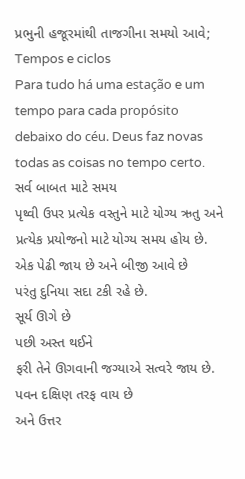પ્રભુની હજૂરમાંથી તાજગીના સમયો આવે;
Tempos e ciclos
Para tudo há uma estação e um tempo para cada propósito debaixo do céu. Deus faz novas todas as coisas no tempo certo.
સર્વ બાબત માટે સમય
પૃથ્વી ઉપર પ્રત્યેક વસ્તુને માટે યોગ્ય ઋતુ અને પ્રત્યેક પ્રયોજનો માટે યોગ્ય સમય હોય છે.
એક પેઢી જાય છે અને બીજી આવે છે
પરંતુ દુનિયા સદા ટકી રહે છે.
સૂર્ય ઊગે છે
પછી અસ્ત થઈને
ફરી તેને ઊગવાની જગ્યાએ સત્વરે જાય છે.
પવન દક્ષિણ તરફ વાય છે
અને ઉત્તર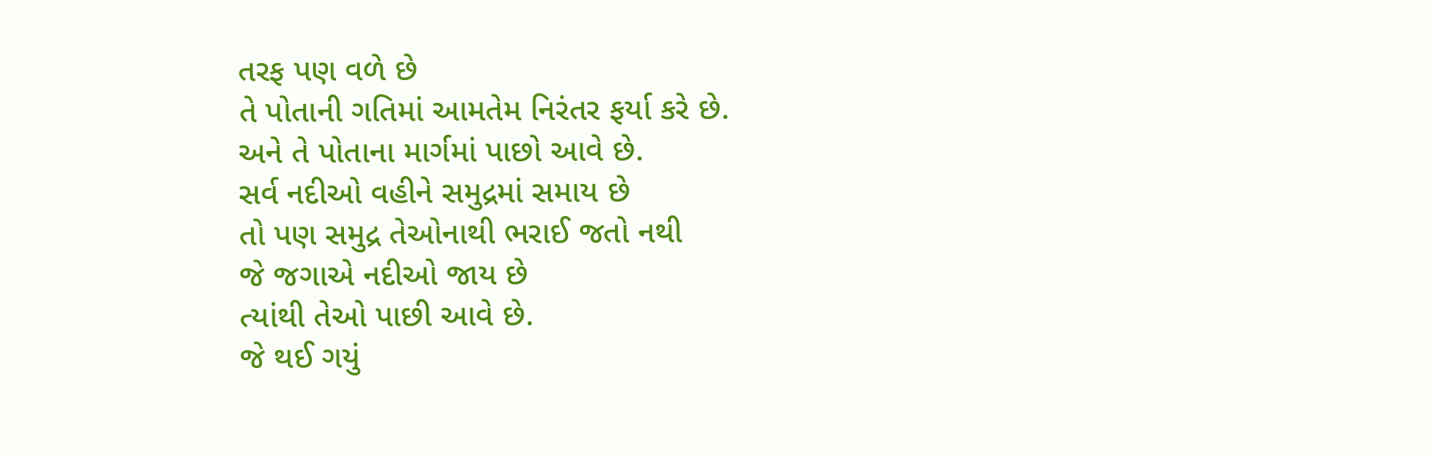તરફ પણ વળે છે
તે પોતાની ગતિમાં આમતેમ નિરંતર ફર્યા કરે છે.
અને તે પોતાના માર્ગમાં પાછો આવે છે.
સર્વ નદીઓ વહીને સમુદ્રમાં સમાય છે
તો પણ સમુદ્ર તેઓનાથી ભરાઈ જતો નથી
જે જગાએ નદીઓ જાય છે
ત્યાંથી તેઓ પાછી આવે છે.
જે થઈ ગયું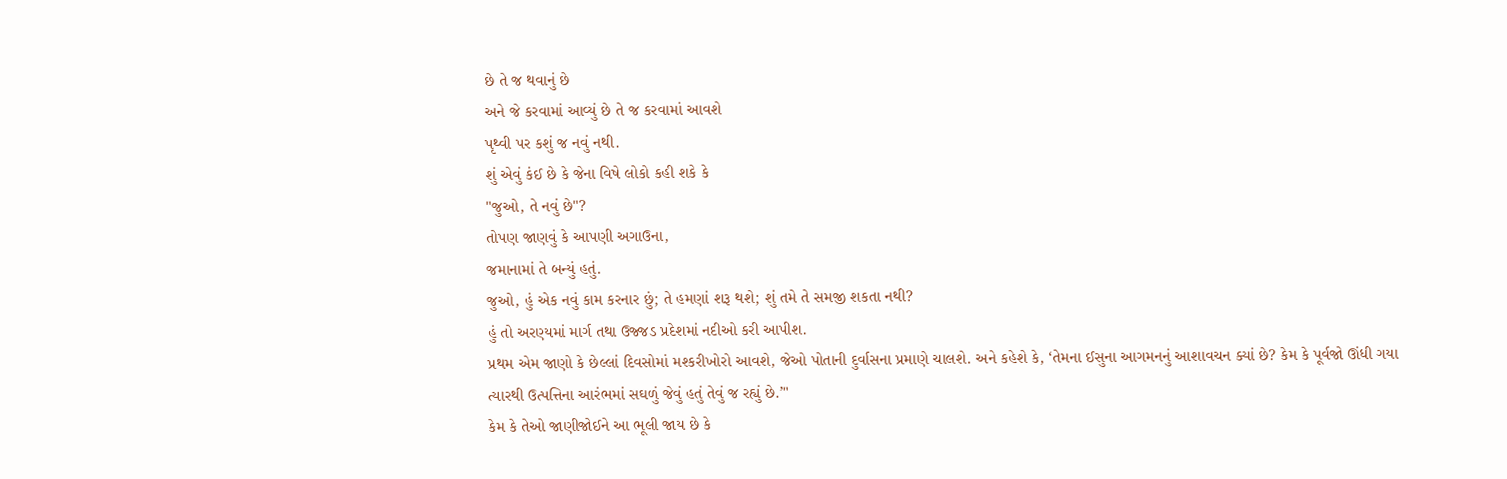છે તે જ થવાનું છે
અને જે કરવામાં આવ્યું છે તે જ કરવામાં આવશે
પૃથ્વી પર કશું જ નવું નથી.
શું એવું કંઈ છે કે જેના વિષે લોકો કહી શકે કે
"જુઓ, તે નવું છે"?
તોપણ જાણવું કે આપણી અગાઉના,
જમાનામાં તે બન્યું હતું.
જુઓ, હું એક નવું કામ કરનાર છું; તે હમણાં શરૂ થશે; શું તમે તે સમજી શકતા નથી?
હું તો અરણ્યમાં માર્ગ તથા ઉજ્જડ પ્રદેશમાં નદીઓ કરી આપીશ.
પ્રથમ એમ જાણો કે છેલ્લાં દિવસોમાં મશ્કરીખોરો આવશે, જેઓ પોતાની દુર્વાસના પ્રમાણે ચાલશે. અને કહેશે કે, ‘તેમના ઈસુના આગમનનું આશાવચન ક્યાં છે? કેમ કે પૂર્વજો ઊંધી ગયા ત્યારથી ઉત્પત્તિના આરંભમાં સઘળું જેવું હતું તેવું જ રહ્યું છે.’"
કેમ કે તેઓ જાણીજોઈને આ ભૂલી જાય છે કે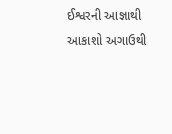ઈશ્વરની આજ્ઞાથી આકાશો અગાઉથી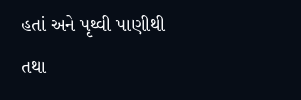હતાં અને પૃથ્વી પાણીથી તથા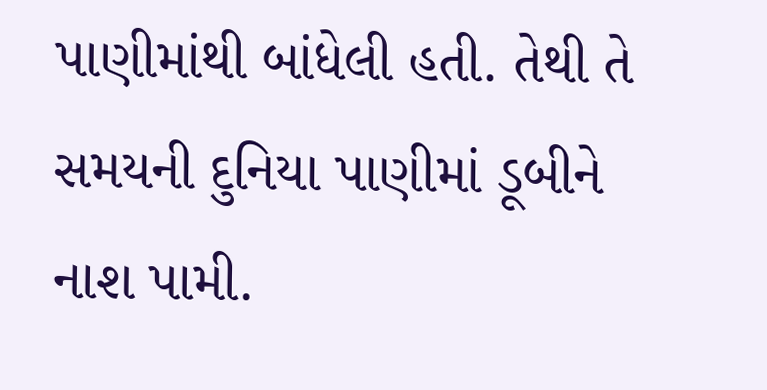પાણીમાંથી બાંધેલી હતી. તેથી તે સમયની દુનિયા પાણીમાં ડૂબીને નાશ પામી.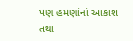પણ હમણાંનાં આકાશ તથા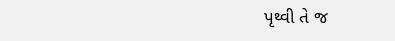પૃથ્વી તે જ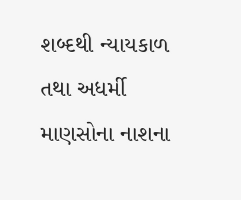શબ્દથી ન્યાયકાળ તથા અધર્મી માણસોના નાશના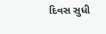દિવસ સુધી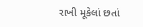રાખી મૂકેલાં છતાં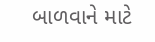બાળવાને માટે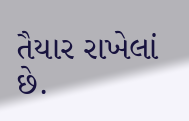તૈયાર રાખેલાં છે.